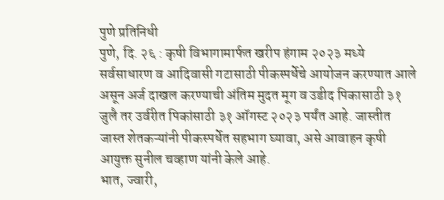पुणे प्रतिनिधी
पुणे, दि. २६ : कृषी विभागामार्फत खरीप हंगाम २०२३ मध्ये सर्वसाधारण व आदिवासी गटासाठी पीकस्पर्धेचे आयोजन करण्यात आले असून अर्ज दाखल करण्याची अंतिम मुदत मूग व उडीद पिकासाठी ३१ जुलै तर उर्वरीत पिकांसाठी ३१ ऑगस्ट २०२३ पर्यंत आहे. जास्तीत जास्त शेतकऱ्यांनी पीकस्पर्धेत सहभाग घ्यावा, असे आवाहन कृषी आयुक्त सुनील चव्हाण यांनी केले आहे.
भात, ज्वारी,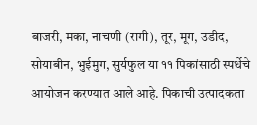बाजरी, मका, नाचणी (रागी), तूर, मूग, उडीद, सोयाबीन, भुईमुग, सुर्यफुल या ११ पिकांसाठी स्पर्धेचे आयोजन करण्यात आले आहे. पिकाची उत्पादकता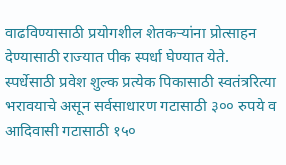वाढविण्यासाठी प्रयोगशील शेतकऱ्यांना प्रोत्साहन देण्यासाठी राज्यात पीक स्पर्धा घेण्यात येते.
स्पर्धेसाठी प्रवेश शुल्क प्रत्येक पिकासाठी स्वतंत्ररित्या भरावयाचे असून सर्वसाधारण गटासाठी ३०० रुपये व आदिवासी गटासाठी १५०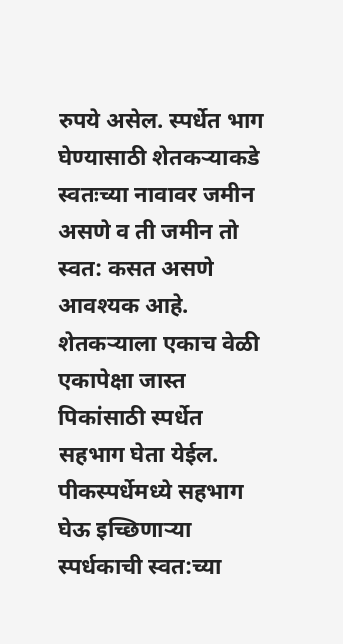रुपये असेल. स्पर्धेत भाग घेण्यासाठी शेतकऱ्याकडे स्वतःच्या नावावर जमीन असणे व ती जमीन तो स्वत: कसत असणे आवश्यक आहे. शेतकऱ्याला एकाच वेळी एकापेक्षा जास्त पिकांसाठी स्पर्धेत सहभाग घेता येईल. पीकस्पर्धेमध्ये सहभाग घेऊ इच्छिणाऱ्या स्पर्धकाची स्वत:च्या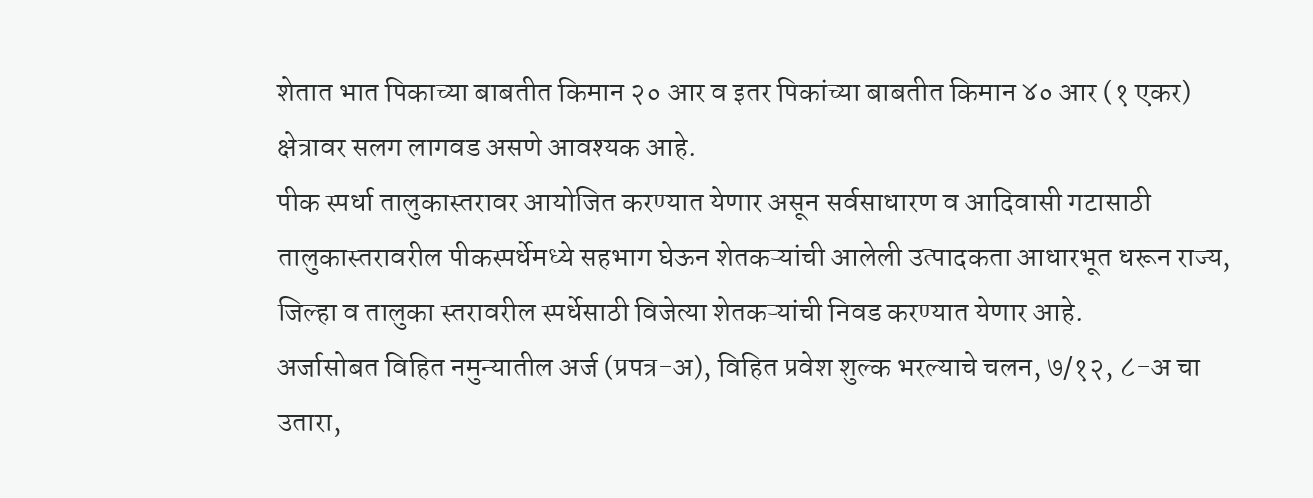शेतात भात पिकाच्या बाबतीत किमान २० आर व इतर पिकांच्या बाबतीत किमान ४० आर (१ एकर) क्षेत्रावर सलग लागवड असणे आवश्यक आहे.
पीक स्पर्धा तालुकास्तरावर आयोजित करण्यात येणार असून सर्वसाधारण व आदिवासी गटासाठी तालुकास्तरावरील पीकस्पर्धेमध्ये सहभाग घेऊन शेतकऱ्यांची आलेली उत्पादकता आधारभूत धरून राज्य, जिल्हा व तालुका स्तरावरील स्पर्धेसाठी विजेत्या शेतकऱ्यांची निवड करण्यात येणार आहे.
अर्जासोबत विहित नमुन्यातील अर्ज (प्रपत्र-अ), विहित प्रवेश शुल्क भरल्याचे चलन, ७/१२, ८-अ चा उतारा,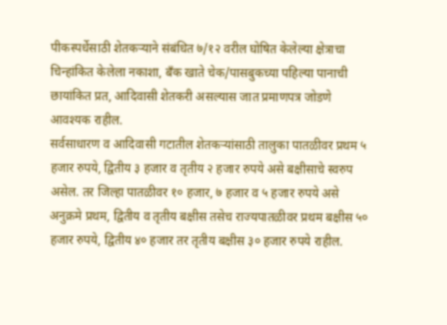पीकस्पर्धेसाठी शेतकऱ्याने संबंधित ७/१२ वरील घोषित केलेल्या क्षेत्राचा चिन्हांकित केलेला नकाशा, बँक खाते चेक/पासबुकच्या पहिल्या पानाची छायांकित प्रत, आदिवासी शेतकरी असल्यास जात प्रमाणपत्र जोडणे आवश्यक राहील.
सर्वसाधारण व आदिवासी गटातील शेतकऱ्यांसाठी तालुका पातळीवर प्रथम ५ हजार रुपये, द्वितीय ३ हजार व तृतीय २ हजार रुपये असे बक्षीसाचे स्वरुप असेल. तर जिल्हा पातळीवर १० हजार, ७ हजार व ५ हजार रुपये असे अनुक्रमे प्रथम, द्वितीय व तृतीय बक्षीस तसेच राज्यपातळीवर प्रथम बक्षीस ५० हजार रुपये, द्वितीय ४० हजार तर तृतीय बक्षीस ३० हजार रुपये राहील.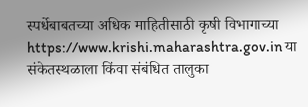स्पर्धेबाबतच्या अधिक माहितीसाठी कृषी विभागाच्या https://www.krishi.maharashtra.gov.in या संकेतस्थळाला किंवा संबंधित तालुका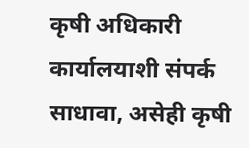कृषी अधिकारी कार्यालयाशी संपर्क साधावा, असेही कृषी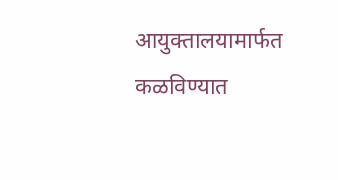आयुक्तालयामार्फत कळविण्यात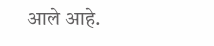आले आहे.